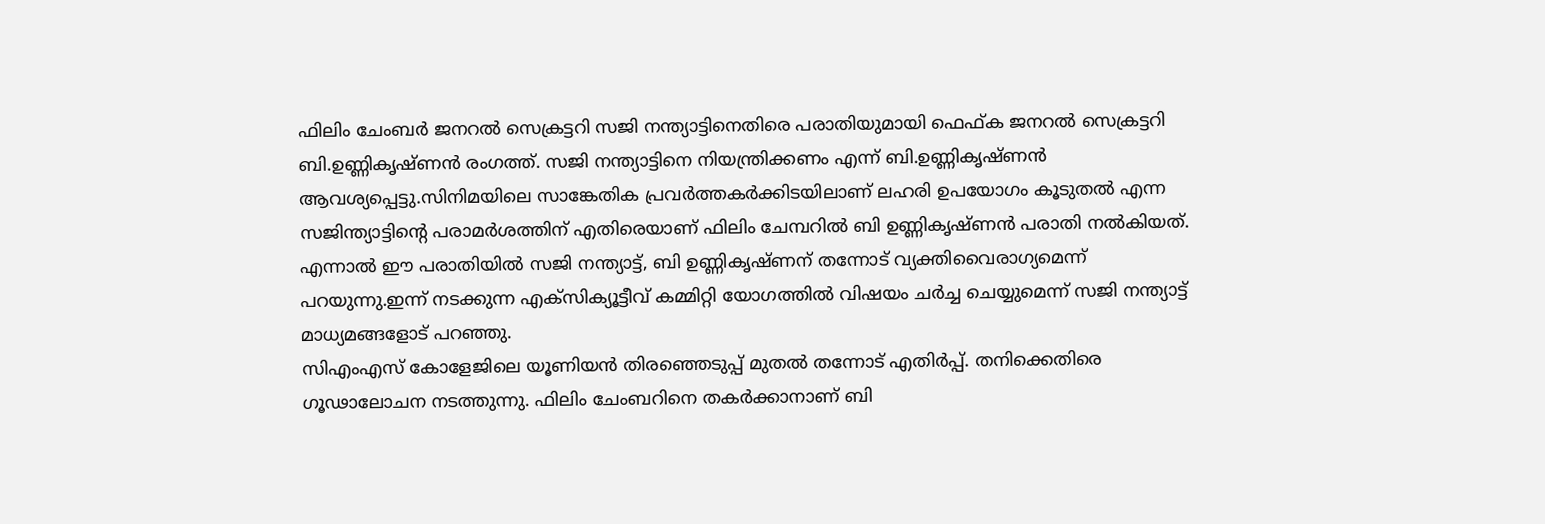ഫിലിം ചേംബർ ജനറൽ സെക്രട്ടറി സജി നന്ത്യാട്ടിനെതിരെ പരാതിയുമായി ഫെഫ്ക ജനറൽ സെക്രട്ടറി ബി.ഉണ്ണികൃഷ്ണൻ രംഗത്ത്. സജി നന്ത്യാട്ടിനെ നിയന്ത്രിക്കണം എന്ന് ബി.ഉണ്ണികൃഷ്ണൻ ആവശ്യപ്പെട്ടു.സിനിമയിലെ സാങ്കേതിക പ്രവർത്തകർക്കിടയിലാണ് ലഹരി ഉപയോഗം കൂടുതൽ എന്ന സജിന്ത്യാട്ടിന്റെ പരാമർശത്തിന് എതിരെയാണ് ഫിലിം ചേമ്പറിൽ ബി ഉണ്ണികൃഷ്ണൻ പരാതി നൽകിയത്. എന്നാൽ ഈ പരാതിയിൽ സജി നന്ത്യാട്ട്, ബി ഉണ്ണികൃഷ്ണന് തന്നോട് വ്യക്തിവൈരാഗ്യമെന്ന് പറയുന്നു.ഇന്ന് നടക്കുന്ന എക്സിക്യൂട്ടീവ് കമ്മിറ്റി യോഗത്തിൽ വിഷയം ചർച്ച ചെയ്യുമെന്ന് സജി നന്ത്യാട്ട് മാധ്യമങ്ങളോട് പറഞ്ഞു.
സിഎംഎസ് കോളേജിലെ യൂണിയൻ തിരഞ്ഞെടുപ്പ് മുതൽ തന്നോട് എതിർപ്പ്. തനിക്കെതിരെ ഗൂഢാലോചന നടത്തുന്നു. ഫിലിം ചേംബറിനെ തകർക്കാനാണ് ബി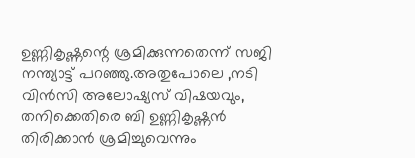ഉണ്ണികൃഷ്ണന്റെ ശ്രമിക്കുന്നതെന്ന് സജി നന്ത്യാട്ട് പറഞ്ഞു.അതുപോലെ ,നടി വിൻസി അലോഷ്യസ് വിഷയവും, തനിക്കെതിരെ ബി ഉണ്ണികൃഷ്ണൻ തിരിക്കാൻ ശ്രമിച്ചുവെന്നും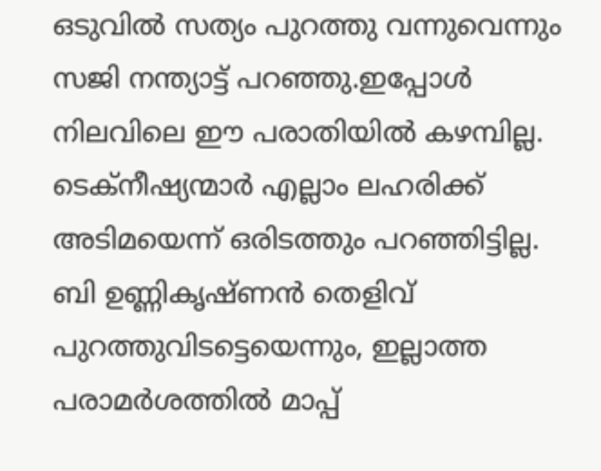ഒടുവിൽ സത്യം പുറത്തു വന്നുവെന്നും സജി നന്ത്യാട്ട് പറഞ്ഞു.ഇപ്പോൾ നിലവിലെ ഈ പരാതിയിൽ കഴമ്പില്ല. ടെക്നീഷ്യന്മാർ എല്ലാം ലഹരിക്ക് അടിമയെന്ന് ഒരിടത്തും പറഞ്ഞിട്ടില്ല. ബി ഉണ്ണികൃഷ്ണൻ തെളിവ് പുറത്തുവിടട്ടെയെന്നും, ഇല്ലാത്ത പരാമർശത്തിൽ മാപ്പ്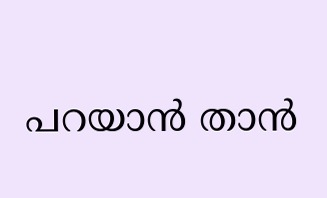പറയാൻ താൻ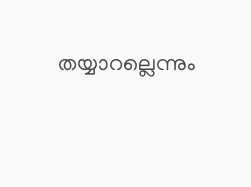തയ്യാറല്ലെന്നും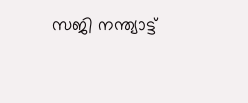സജി നന്ത്യാട്ട്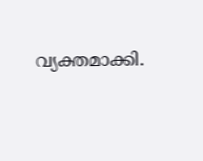വ്യക്തമാക്കി.